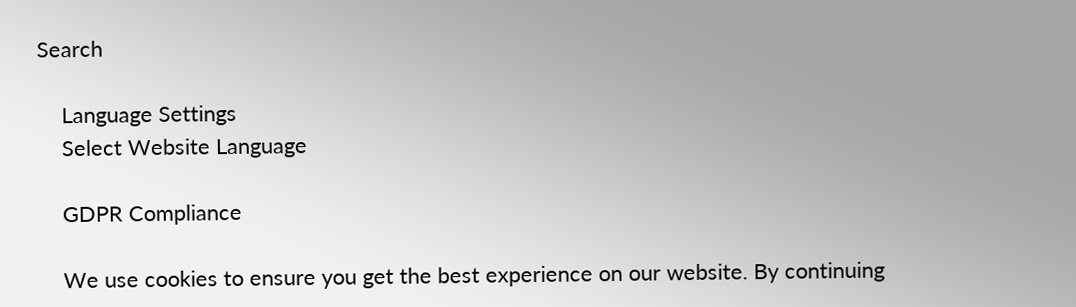Search

    Language Settings
    Select Website Language

    GDPR Compliance

    We use cookies to ensure you get the best experience on our website. By continuing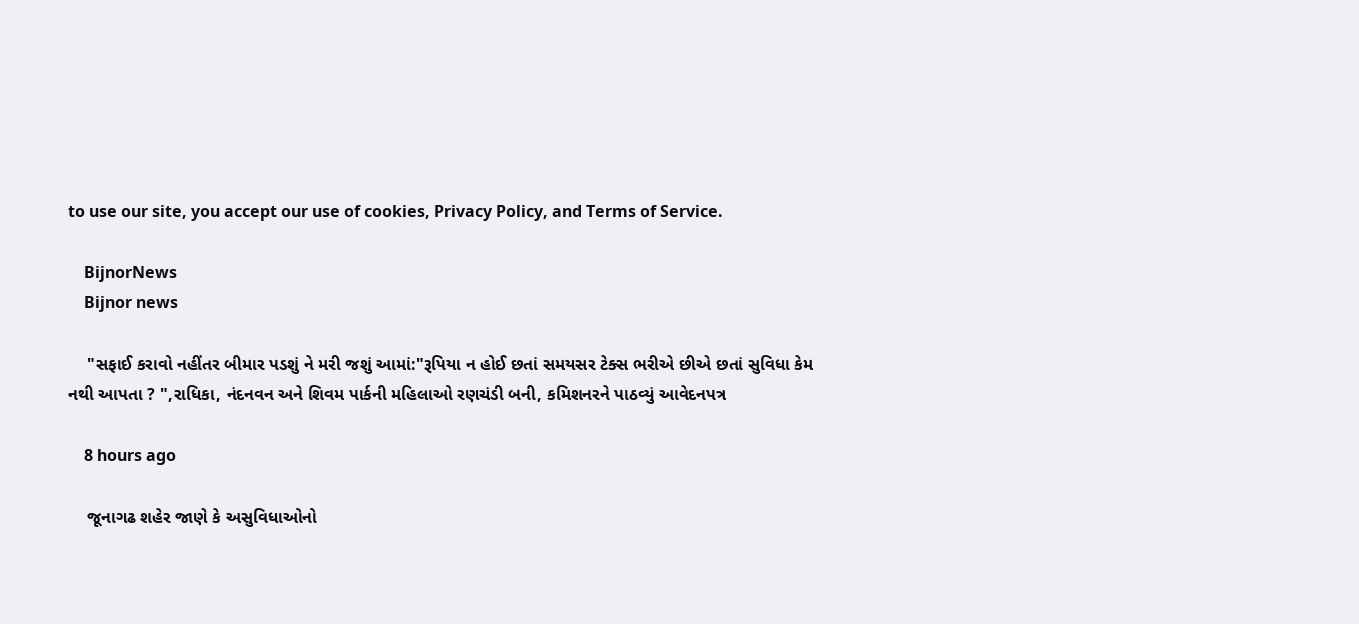to use our site, you accept our use of cookies, Privacy Policy, and Terms of Service.

    BijnorNews
    Bijnor news

    "સફાઈ કરાવો નહીંતર બીમાર પડશું ને મરી જશું આમાં:"રૂપિયા ન હોઈ છતાં સમયસર ટેક્સ ભરીએ છીએ છતાં સુવિધા કેમ નથી આપતા ? ",રાધિકા, નંદનવન અને શિવમ પાર્કની મહિલાઓ રણચંડી બની, કમિશનરને પાઠવ્યું આવેદનપત્ર

    8 hours ago

    જૂનાગઢ શહેર જાણે કે અસુવિધાઓનો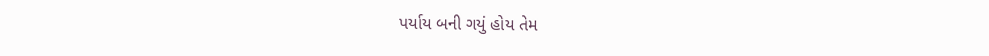પર્યાય બની ગયું હોય તેમ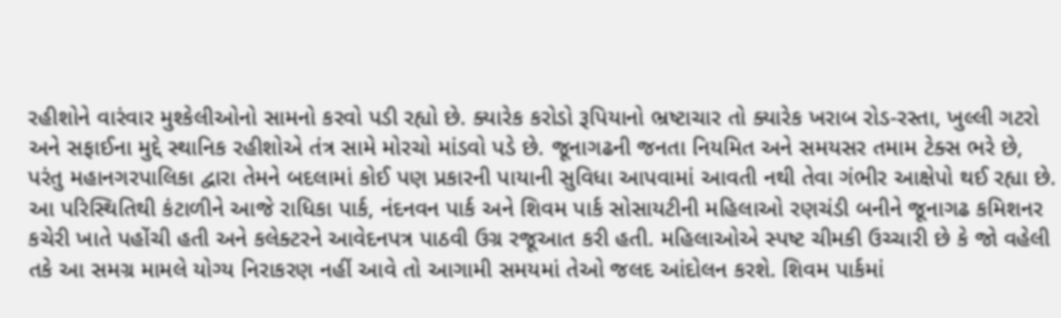રહીશોને વારંવાર મુશ્કેલીઓનો સામનો કરવો પડી રહ્યો છે. ક્યારેક કરોડો રૂપિયાનો ભ્રષ્ટાચાર તો ક્યારેક ખરાબ રોડ-રસ્તા, ખુલ્લી ગટરો અને સફાઈના મુદ્દે સ્થાનિક રહીશોએ તંત્ર સામે મોરચો માંડવો પડે છે. જૂનાગઢની જનતા નિયમિત અને સમયસર તમામ ટેક્સ ભરે છે, પરંતુ મહાનગરપાલિકા દ્વારા તેમને બદલામાં કોઈ પણ પ્રકારની પાયાની સુવિધા આપવામાં આવતી નથી તેવા ગંભીર આક્ષેપો થઈ રહ્યા છે. આ પરિસ્થિતિથી કંટાળીને આજે રાધિકા પાર્ક, નંદનવન પાર્ક અને શિવમ પાર્ક સોસાયટીની મહિલાઓ રણચંડી બનીને જૂનાગઢ કમિશનર કચેરી ખાતે પહોંચી હતી અને કલેક્ટરને આવેદનપત્ર પાઠવી ઉગ્ર રજૂઆત કરી હતી. મહિલાઓએ સ્પષ્ટ ચીમકી ઉચ્ચારી છે કે જો વહેલી તકે આ સમગ્ર મામલે યોગ્ય નિરાકરણ નહીં આવે તો આગામી સમયમાં તેઓ જલદ આંદોલન કરશે. શિવમ પાર્કમાં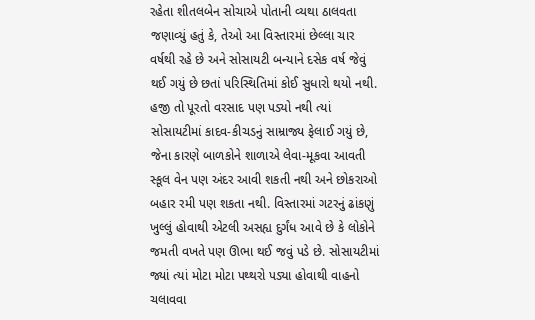રહેતા શીતલબેન સોચાએ પોતાની વ્યથા ઠાલવતા જણાવ્યું હતું કે, તેઓ આ વિસ્તારમાં છેલ્લા ચાર વર્ષથી રહે છે અને સોસાયટી બન્યાને દસેક વર્ષ જેવું થઈ ગયું છે છતાં પરિસ્થિતિમાં કોઈ સુધારો થયો નથી. હજી તો પૂરતો વરસાદ પણ પડ્યો નથી ત્યાં સોસાયટીમાં કાદવ-કીચડનું સામ્રાજ્ય ફેલાઈ ગયું છે, જેના કારણે બાળકોને શાળાએ લેવા-મૂકવા આવતી સ્કૂલ વેન પણ અંદર આવી શકતી નથી અને છોકરાઓ બહાર રમી પણ શકતા નથી. વિસ્તારમાં ગટરનું ઢાંકણું ખુલ્લું હોવાથી એટલી અસહ્ય દુર્ગંધ આવે છે કે લોકોને જમતી વખતે પણ ઊભા થઈ જવું પડે છે. સોસાયટીમાં જ્યાં ત્યાં મોટા મોટા પથ્થરો પડ્યા હોવાથી વાહનો ચલાવવા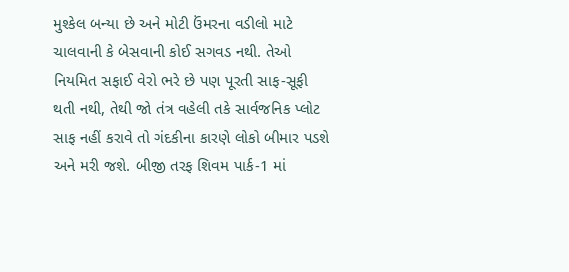મુશ્કેલ બન્યા છે અને મોટી ઉંમરના વડીલો માટે ચાલવાની કે બેસવાની કોઈ સગવડ નથી. તેઓ નિયમિત સફાઈ વેરો ભરે છે પણ પૂરતી સાફ-સૂફી થતી નથી, તેથી જો તંત્ર વહેલી તકે સાર્વજનિક પ્લોટ સાફ નહીં કરાવે તો ગંદકીના કારણે લોકો બીમાર પડશે અને મરી જશે. બીજી તરફ શિવમ પાર્ક-1 માં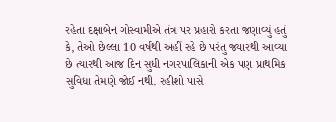રહેતા દક્ષાબેન ગોસ્વામીએ તંત્ર પર પ્રહારો કરતા જણાવ્યું હતું કે, તેઓ છેલ્લા 10 વર્ષથી અહીં રહે છે પરંતુ જ્યારથી આવ્યા છે ત્યારથી આજ દિન સુધી નગરપાલિકાની એક પણ પ્રાથમિક સુવિધા તેમણે જોઈ નથી. રહીશો પાસે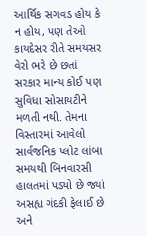આર્થિક સગવડ હોય કે ન હોય, પણ તેઓ કાયદેસર રીતે સમયસર વેરો ભરે છે છતાં સરકાર માન્ય કોઈ પણ સુવિધા સોસાયટીને મળતી નથી. તેમના વિસ્તારમાં આવેલો સાર્વજનિક પ્લોટ લાંબા સમયથી બિનવારસી હાલતમાં પડ્યો છે જ્યાં અસહ્ય ગંદકી ફેલાઈ છે અને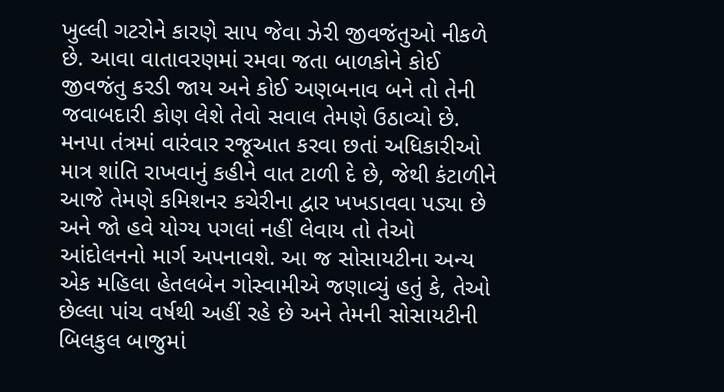ખુલ્લી ગટરોને કારણે સાપ જેવા ઝેરી જીવજંતુઓ નીકળે છે. આવા વાતાવરણમાં રમવા જતા બાળકોને કોઈ જીવજંતુ કરડી જાય અને કોઈ અણબનાવ બને તો તેની જવાબદારી કોણ લેશે તેવો સવાલ તેમણે ઉઠાવ્યો છે. મનપા તંત્રમાં વારંવાર રજૂઆત કરવા છતાં અધિકારીઓ માત્ર શાંતિ રાખવાનું કહીને વાત ટાળી દે છે, જેથી કંટાળીને આજે તેમણે કમિશનર કચેરીના દ્વાર ખખડાવવા પડ્યા છે અને જો હવે યોગ્ય પગલાં નહીં લેવાય તો તેઓ આંદોલનનો માર્ગ અપનાવશે. આ જ સોસાયટીના અન્ય એક મહિલા હેતલબેન ગોસ્વામીએ જણાવ્યું હતું કે, તેઓ છેલ્લા પાંચ વર્ષથી અહીં રહે છે અને તેમની સોસાયટીની બિલકુલ બાજુમાં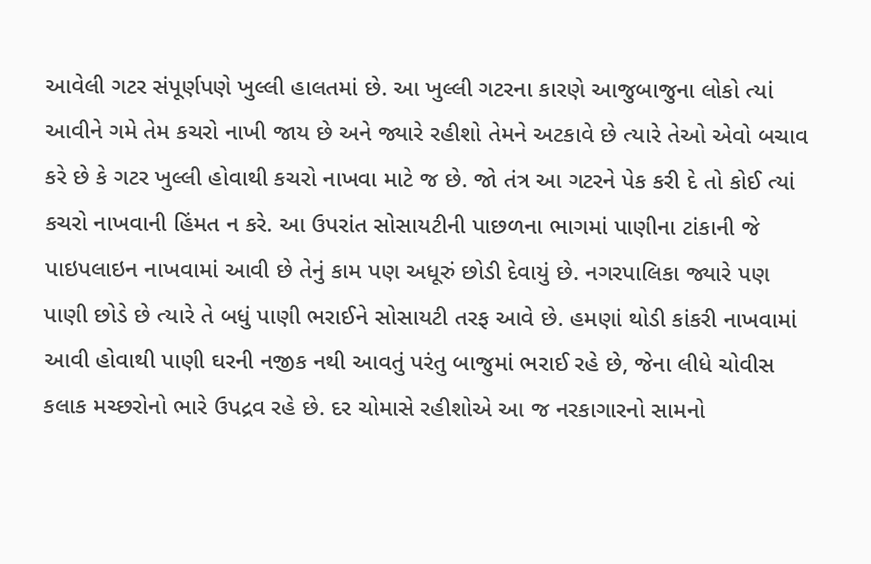આવેલી ગટર સંપૂર્ણપણે ખુલ્લી હાલતમાં છે. આ ખુલ્લી ગટરના કારણે આજુબાજુના લોકો ત્યાં આવીને ગમે તેમ કચરો નાખી જાય છે અને જ્યારે રહીશો તેમને અટકાવે છે ત્યારે તેઓ એવો બચાવ કરે છે કે ગટર ખુલ્લી હોવાથી કચરો નાખવા માટે જ છે. જો તંત્ર આ ગટરને પેક કરી દે તો કોઈ ત્યાં કચરો નાખવાની હિંમત ન કરે. આ ઉપરાંત સોસાયટીની પાછળના ભાગમાં પાણીના ટાંકાની જે પાઇપલાઇન નાખવામાં આવી છે તેનું કામ પણ અધૂરું છોડી દેવાયું છે. નગરપાલિકા જ્યારે પણ પાણી છોડે છે ત્યારે તે બધું પાણી ભરાઈને સોસાયટી તરફ આવે છે. હમણાં થોડી કાંકરી નાખવામાં આવી હોવાથી પાણી ઘરની નજીક નથી આવતું પરંતુ બાજુમાં ભરાઈ રહે છે, જેના લીધે ચોવીસ કલાક મચ્છરોનો ભારે ઉપદ્રવ રહે છે. દર ચોમાસે રહીશોએ આ જ નરકાગારનો સામનો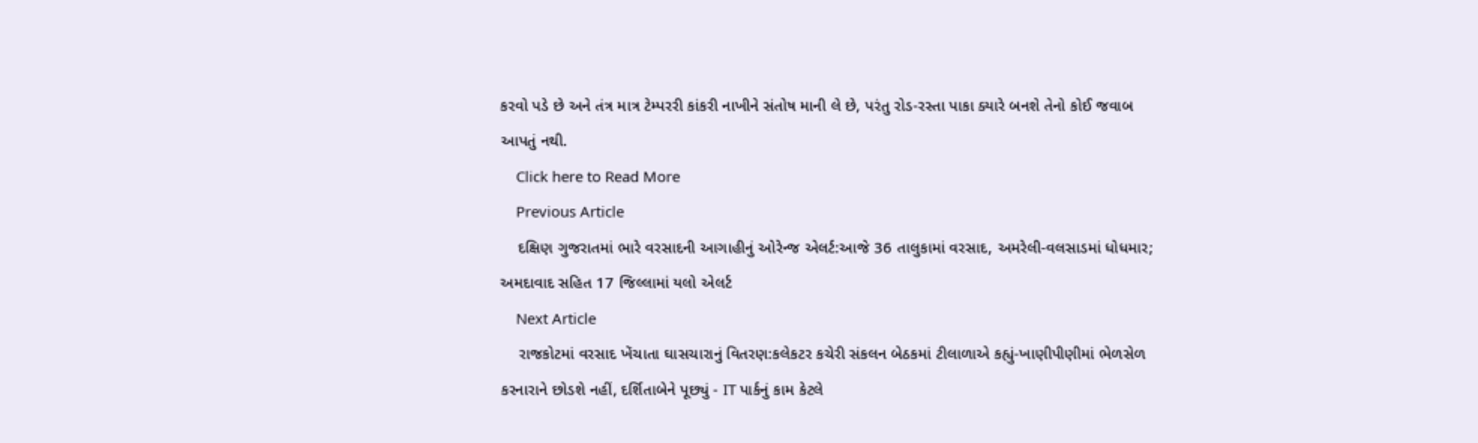કરવો પડે છે અને તંત્ર માત્ર ટેમ્પરરી કાંકરી નાખીને સંતોષ માની લે છે, પરંતુ રોડ-રસ્તા પાકા ક્યારે બનશે તેનો કોઈ જવાબ આપતું નથી.
    Click here to Read More
    Previous Article
    દક્ષિણ ગુજરાતમાં ભારે વરસાદની આગાહીનું ઓરેન્જ એલર્ટ:આજે 36 તાલુકામાં વરસાદ, અમરેલી-વલસાડમાં ધોધમાર; અમદાવાદ સહિત 17 જિલ્લામાં યલો એલર્ટ
    Next Article
    રાજકોટમાં વરસાદ ખેંચાતા ઘાસચારાનું વિતરણ:કલેકટર કચેરી સંકલન બેઠકમાં ટીલાળાએ કહ્યું-ખાણીપીણીમાં ભેળસેળ કરનારાને છોડશે નહીં, દર્શિતાબેને પૂછ્યું - IT પાર્કનું કામ કેટલે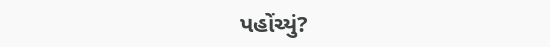પહોંચ્યું?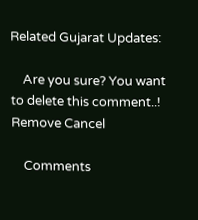Related Gujarat Updates:

    Are you sure? You want to delete this comment..! Remove Cancel

    Comments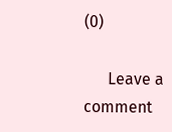(0)

      Leave a comment